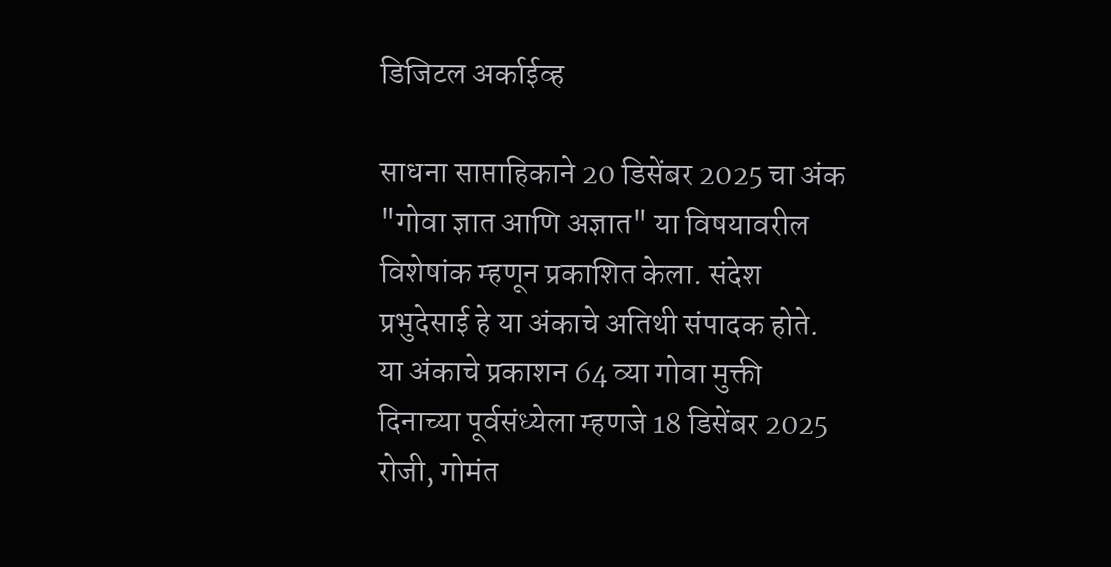डिजिटल अर्काईव्ह

साधना साप्ताहिकाने 20 डिसेंबर 2025 चा अंक "गोवा ज्ञात आणि अज्ञात" या विषयावरील विशेषांक म्हणून प्रकाशित केला. संदेश प्रभुदेसाई हे या अंकाचे अतिथी संपादक होते. या अंकाचे प्रकाशन 64 व्या गोवा मुक्ती दिनाच्या पूर्वसंध्येला म्हणजे 18 डिसेंबर 2025 रोजी, गोमंत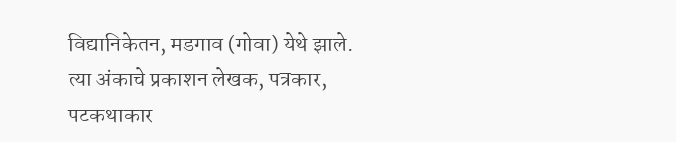विद्यानिकेतन, मडगाव (गोवा) येथे झाले. त्या अंकाचे प्रकाशन लेखक, पत्रकार, पटकथाकार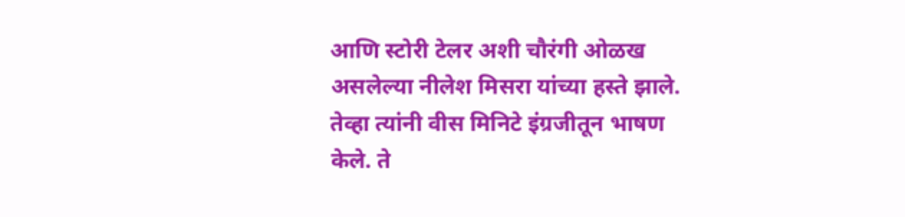आणि स्टोरी टेलर अशी चौरंगी ओळख असलेल्या नीलेश मिसरा यांच्या हस्ते झाले. तेव्हा त्यांनी वीस मिनिटे इंग्रजीतून भाषण केले. ते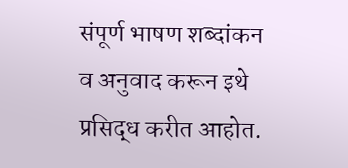संपूर्ण भाषण शब्दांकन व अनुवाद करून इथे प्रसिद्ध करीत आहोत.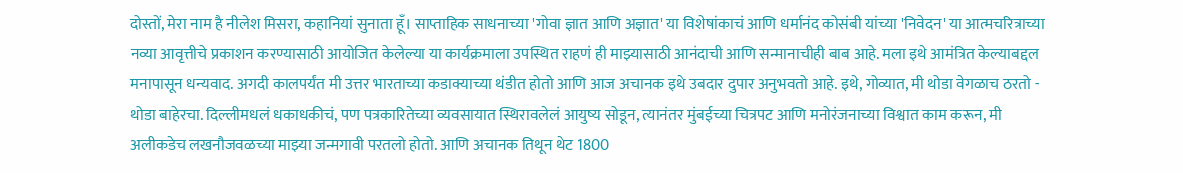दोस्तों, मेरा नाम है नीलेश मिसरा, कहानियां सुनाता हूँ। साप्ताहिक साधनाच्या 'गोवा ज्ञात आणि अज्ञात' या विशेषांकाचं आणि धर्मानंद कोसंबी यांच्या 'निवेदन' या आत्मचरित्राच्या नव्या आवृत्तीचे प्रकाशन करण्यासाठी आयोजित केलेल्या या कार्यक्रमाला उपस्थित राहणं ही माझ्यासाठी आनंदाची आणि सन्मानाचीही बाब आहे. मला इथे आमंत्रित केल्याबद्दल मनापासून धन्यवाद. अगदी कालपर्यंत मी उत्तर भारताच्या कडाक्याच्या थंडीत होतो आणि आज अचानक इथे उबदार दुपार अनुभवतो आहे. इथे, गोव्यात, मी थोडा वेगळाच ठरतो - थोडा बाहेरचा. दिल्लीमधलं धकाधकीचं, पण पत्रकारितेच्या व्यवसायात स्थिरावलेलं आयुष्य सोडून, त्यानंतर मुंबईच्या चित्रपट आणि मनोरंजनाच्या विश्वात काम करून, मी अलीकडेच लखनौजवळच्या माझ्या जन्मगावी परतलो होतो. आणि अचानक तिथून थेट 1800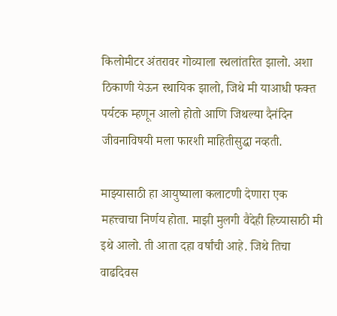किलोमीटर अंतरावर गोव्याला स्थलांतरित झालो. अशा ठिकाणी येऊन स्थायिक झालो, जिथे मी याआधी फक्त पर्यटक म्हणून आलो होतो आणि जिथल्या दैनंदिन जीवनाविषयी मला फारशी माहितीसुद्धा नव्हती.

माझ्यासाठी हा आयुष्याला कलाटणी देणारा एक महत्त्वाचा निर्णय होता. माझी मुलगी वैदेही हिच्यासाठी मी इथे आलो. ती आता दहा वर्षांची आहे. जिथे तिचा वाढदिवस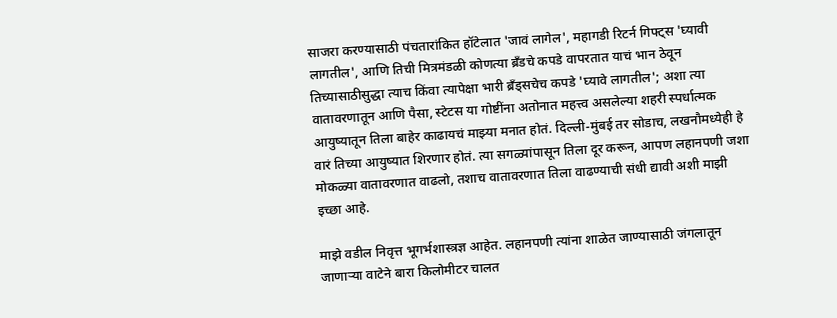साजरा करण्यासाठी पंचतारांकित हॉटेलात 'जावं लागेल', महागडी रिटर्न गिफ्ट्स 'घ्यावी लागतील', आणि तिची मित्रमंडळी कोणत्या ब्रँडचे कपडे वापरतात याचं भान ठेवून तिच्यासाठीसुद्धा त्याच किंवा त्यापेक्षा भारी ब्रँड्सचेच कपडे 'घ्यावे लागतील'; अशा त्या वातावरणातून आणि पैसा, स्टेटस या गोष्टींना अतोनात महत्त्व असलेल्या शहरी स्पर्धात्मक आयुष्यातून तिला बाहेर काढायचं माझ्या मनात होतं. दिल्ली-मुंबई तर सोडाच, लखनौमध्येही हे वारं तिच्या आयुष्यात शिरणार होतं. त्या सगळ्यांपासून तिला दूर करून, आपण लहानपणी जशा मोकळ्या वातावरणात वाढलो, तशाच वातावरणात तिला वाढण्याची संधी द्यावी अशी माझी इच्छा आहे.

माझे वडील निवृत्त भूगर्भशास्त्रज्ञ आहेत. लहानपणी त्यांना शाळेत जाण्यासाठी जंगलातून जाणाऱ्या वाटेने बारा किलोमीटर चालत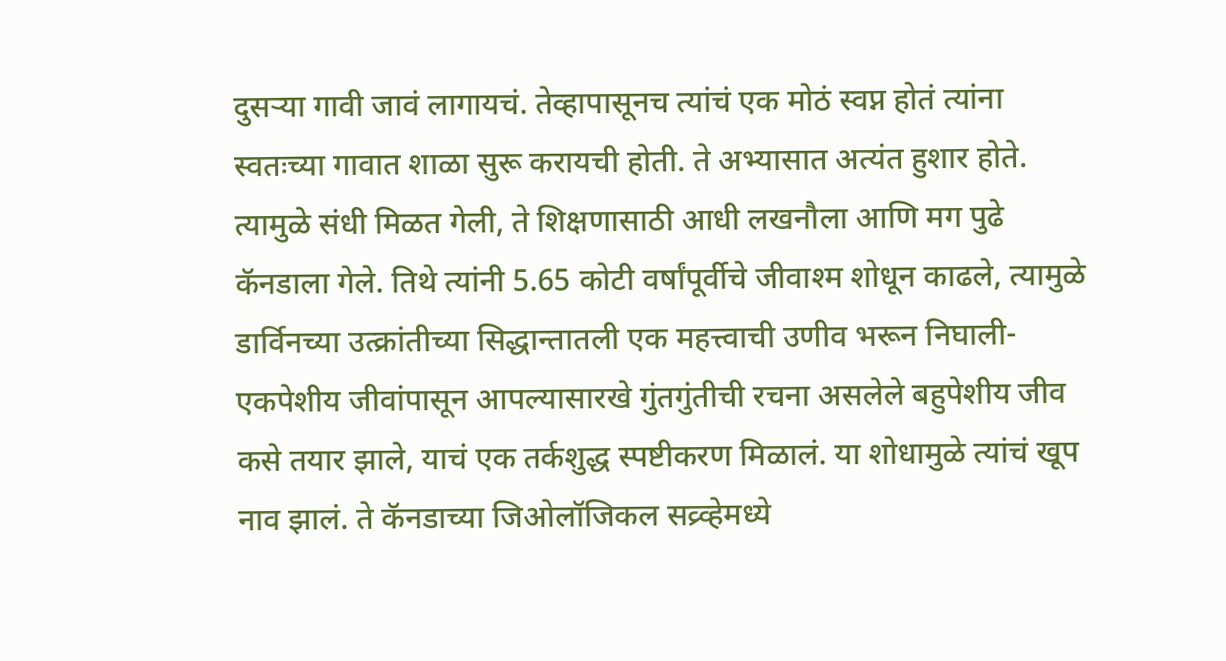दुसऱ्या गावी जावं लागायचं. तेव्हापासूनच त्यांचं एक मोठं स्वप्न होतं त्यांना स्वतःच्या गावात शाळा सुरू करायची होती. ते अभ्यासात अत्यंत हुशार होते. त्यामुळे संधी मिळत गेली, ते शिक्षणासाठी आधी लखनौला आणि मग पुढे कॅनडाला गेले. तिथे त्यांनी 5.65 कोटी वर्षांपूर्वीचे जीवाश्म शोधून काढले, त्यामुळे डार्विनच्या उत्क्रांतीच्या सिद्धान्तातली एक महत्त्वाची उणीव भरून निघाली-एकपेशीय जीवांपासून आपल्यासारखे गुंतगुंतीची रचना असलेले बहुपेशीय जीव कसे तयार झाले, याचं एक तर्कशुद्ध स्पष्टीकरण मिळालं. या शोधामुळे त्यांचं खूप नाव झालं. ते कॅनडाच्या जिओलॉजिकल सव्र्व्हेमध्ये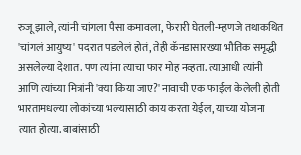रुजू झाले, त्यांनी चांगला पैसा कमावला, फेरारी घेतली-म्हणजे तथाकथित 'चांगलं आयुष्य' पदरात पडलेलं होतं, तेही कॅनडासारख्या भौतिक समृद्धी असलेल्या देशात. पण त्यांना त्याचा फार मोह नव्हता. त्याआधी त्यांनी आणि त्यांच्या मित्रांनी 'क्या किया जाए?' नावाची एक फाईल केलेली होती भारतामधल्या लोकांच्या भल्यासाठी काय करता येईल, याच्या योजना त्यात होत्या. बाबांसाठी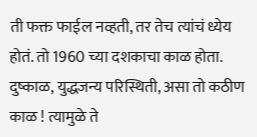ती फक्त फाईल नव्हती, तर तेच त्यांचं ध्येय होतं. तो 1960 च्या दशकाचा काळ होता. दुष्काळ, युद्धजन्य परिस्थिती, असा तो कठीण काळ ! त्यामुळे ते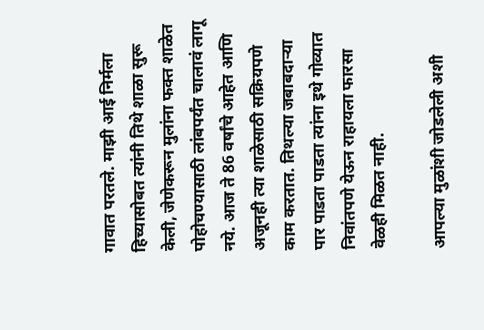गावात परतले. माझी आई निर्मला हिच्यासोबत त्यांनी तिथे शाळा सुरू केली, जेणेकरून मुलांना फक्त शाळेत पोहोचण्यासाठी लांबपर्यंत चालावं लागू नये. आज ते 86 वर्षांचे आहेत आणि अजूनही त्या शाळेसाठी सक्रियपणे काम करतात. तिथल्या जबाबदाऱ्या पार पाडता पाडता त्यांना इथे गोव्यात निवांतपणे येऊन राहायला फारसा वेळही मिळत नाही.

आपल्या मुळांशी जोडलेली अशी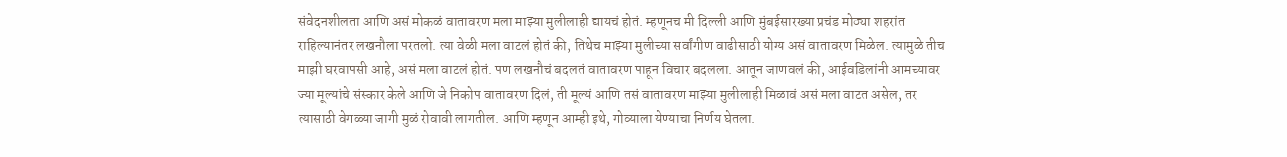संवेदनशीलता आणि असं मोकळं वातावरण मला माझ्या मुलीलाही द्यायचं होतं. म्हणूनच मी दिल्ली आणि मुंबईसारख्या प्रचंड मोठ्या शहरांत राहिल्यानंतर लखनौला परतलो. त्या वेळी मला वाटलं होतं की, तिथेच माझ्या मुलीच्या सर्वांगीण वाढीसाठी योग्य असं वातावरण मिळेल. त्यामुळे तीच माझी घरवापसी आहे, असं मला वाटलं होतं. पण लखनौचं बदलतं वातावरण पाहून विचार बदलला. आतून जाणवलं की, आईवडिलांनी आमच्यावर ज्या मूल्यांचे संस्कार केले आणि जे निकोप वातावरण दिलं, ती मूल्यं आणि तसं वातावरण माझ्या मुलीलाही मिळावं असं मला वाटत असेल, तर त्यासाठी वेगळ्या जागी मुळं रोवावी लागतील. आणि म्हणून आम्ही इथे, गोव्याला येण्याचा निर्णय घेतला.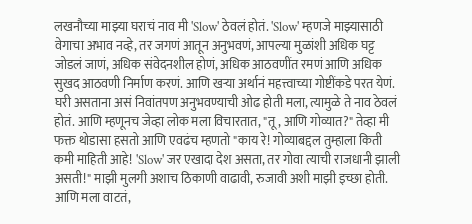लखनौच्या माझ्या घराचं नाव मी 'Slow' ठेवलं होतं. 'Slow' म्हणजे माझ्यासाठी वेगाचा अभाव नव्हे, तर जगणं आतून अनुभवणं, आपल्या मुळांशी अधिक घट्ट जोडलं जाणं, अधिक संवेदनशील होणं, अधिक आठवणींत रमणं आणि अधिक सुखद आठवणी निर्माण करणं. आणि खऱ्या अर्थानं महत्त्वाच्या गोष्टींकडे परत येणं. घरी असताना असं निवांतपण अनुभवण्याची ओढ होती मला, त्यामुळे ते नाव ठेवलं होतं. आणि म्हणूनच जेव्हा लोक मला विचारतात, "तू, आणि गोव्यात?" तेव्हा मी फक्त थोडासा हसतो आणि एवढंच म्हणतो "काय रे! गोव्याबद्दल तुम्हाला किती कमी माहिती आहे! 'Slow' जर एखादा देश असता, तर गोवा त्याची राजधानी झाली असती!" माझी मुलगी अशाच ठिकाणी वाढावी, रुजावी अशी माझी इच्छा होती. आणि मला वाटतं,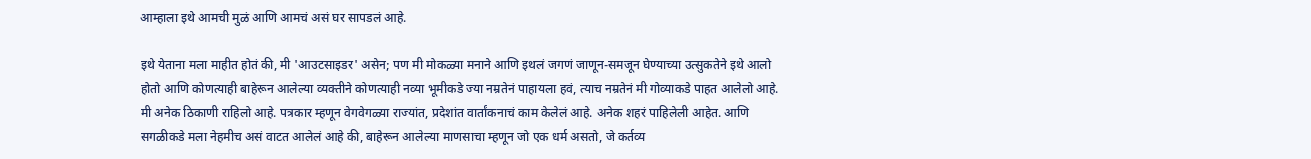आम्हाला इथे आमची मुळं आणि आमचं असं घर सापडलं आहे.

इथे येताना मला माहीत होतं की, मी 'आउटसाइडर' असेन; पण मी मोकळ्या मनाने आणि इथलं जगणं जाणून-समजून घेण्याच्या उत्सुकतेने इथे आलो होतो आणि कोणत्याही बाहेरून आलेल्या व्यक्तीने कोणत्याही नव्या भूमीकडे ज्या नम्रतेनं पाहायला हवं, त्याच नम्रतेनं मी गोव्याकडे पाहत आलेलो आहे. मी अनेक ठिकाणी राहिलो आहे. पत्रकार म्हणून वेगवेगळ्या राज्यांत, प्रदेशांत वार्तांकनाचं काम केलेलं आहे. अनेक शहरं पाहिलेली आहेत. आणि सगळीकडे मला नेहमीच असं वाटत आलेलं आहे की, बाहेरून आलेल्या माणसाचा म्हणून जो एक धर्म असतो, जे कर्तव्य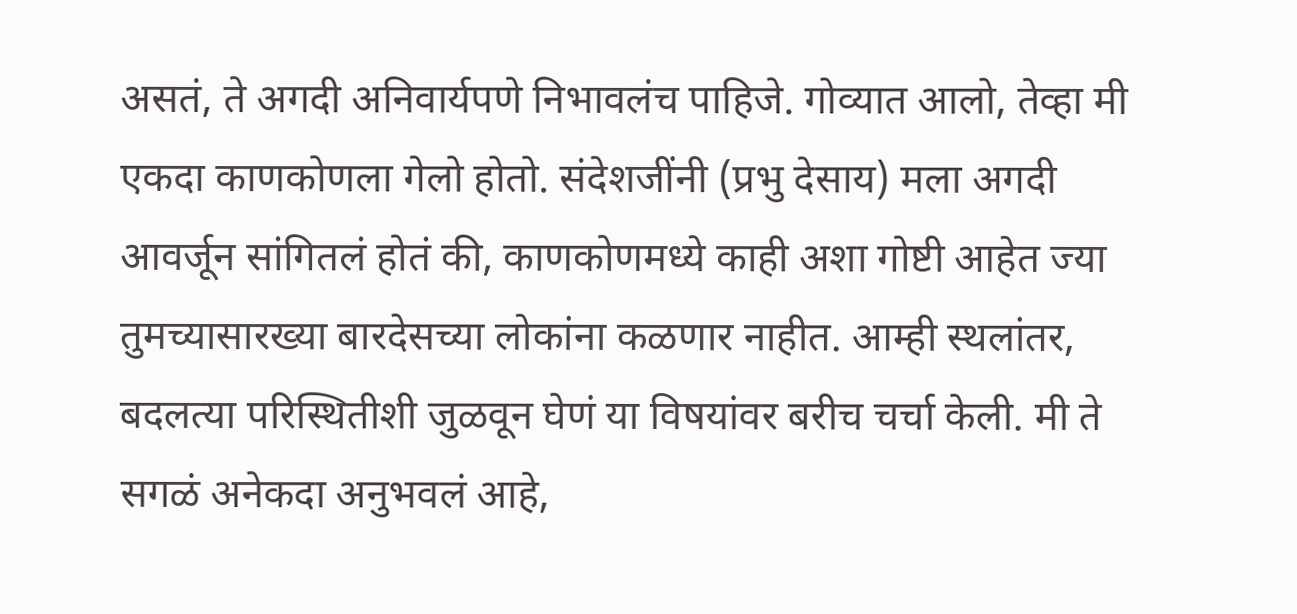असतं, ते अगदी अनिवार्यपणे निभावलंच पाहिजे. गोव्यात आलो, तेव्हा मी एकदा काणकोणला गेलो होतो. संदेशजींनी (प्रभु देसाय) मला अगदी आवर्जून सांगितलं होतं की, काणकोणमध्ये काही अशा गोष्टी आहेत ज्या तुमच्यासारख्या बारदेसच्या लोकांना कळणार नाहीत. आम्ही स्थलांतर, बदलत्या परिस्थितीशी जुळवून घेणं या विषयांवर बरीच चर्चा केली. मी ते सगळं अनेकदा अनुभवलं आहे,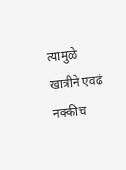त्यामुळे खात्रीने एवढं नक्कीच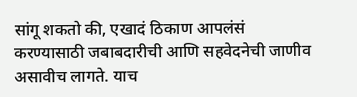सांगू शकतो की, एखादं ठिकाण आपलंसं करण्यासाठी जबाबदारीची आणि सहवेदनेची जाणीव असावीच लागते. याच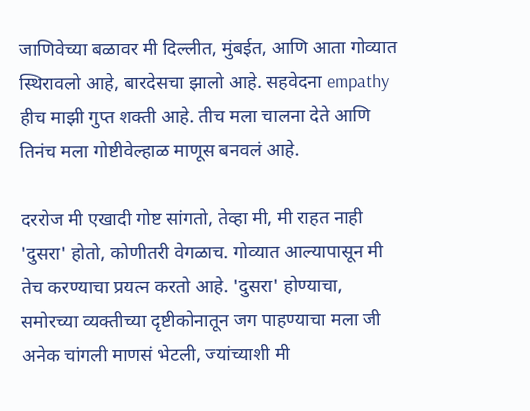जाणिवेच्या बळावर मी दिल्लीत, मुंबईत, आणि आता गोव्यात स्थिरावलो आहे, बारदेसचा झालो आहे. सहवेदना empathy हीच माझी गुप्त शक्ती आहे. तीच मला चालना देते आणि तिनंच मला गोष्टीवेल्हाळ माणूस बनवलं आहे.

दररोज मी एखादी गोष्ट सांगतो, तेव्हा मी, मी राहत नाही 'दुसरा' होतो, कोणीतरी वेगळाच. गोव्यात आल्यापासून मी तेच करण्याचा प्रयत्न करतो आहे. 'दुसरा' होण्याचा, समोरच्या व्यक्तीच्या दृष्टीकोनातून जग पाहण्याचा मला जी अनेक चांगली माणसं भेटली, ज्यांच्याशी मी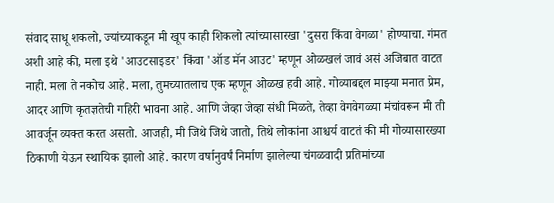संवाद साधू शकलो, ज्यांच्याकडून मी खूप काही शिकलो त्यांच्यासारखा 'दुसरा किंवा वेगळा' होण्याचा. गंमत अशी आहे की, मला इथे 'आउटसाइडर' किंवा 'ऑड मॅन आउट' म्हणून ओळखलं जावं असं अजिबात वाटत नाही. मला ते नकोच आहे. मला, तुमच्यातलाच एक म्हणून ओळख हवी आहे. गोव्याबद्दल माझ्या मनात प्रेम, आदर आणि कृतज्ञतेची गहिरी भावना आहे. आणि जेव्हा जेव्हा संधी मिळते, तेव्हा वेगवेगळ्या मंचांवरून मी ती आवर्जून व्यक्त करत असतो. आजही, मी जिथे जिथे जातो, तिथे लोकांना आश्चर्य वाटतं की मी गोव्यासारख्या ठिकाणी येऊन स्थायिक झालो आहे. कारण वर्षानुवर्षं निर्माण झालेल्या चंगळवादी प्रतिमांच्या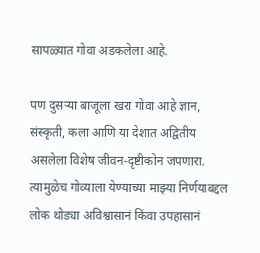सापळ्यात गोवा अडकलेला आहे.

पण दुसऱ्या बाजूला खरा गोवा आहे ज्ञान, संस्कृती, कला आणि या देशात अद्वितीय असलेला विशेष जीवन-दृष्टीकोन जपणारा. त्यामुळेच गोव्याला येण्याच्या माझ्या निर्णयाबद्दल लोक थोड्या अविश्वासानं किंवा उपहासानं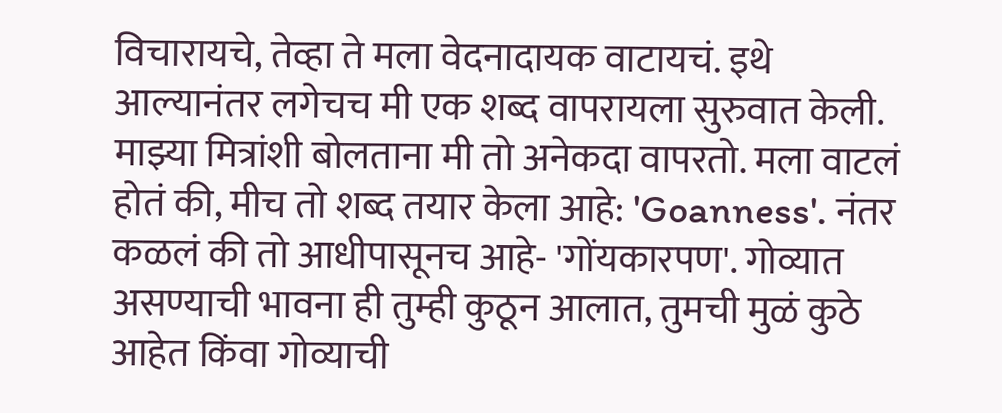विचारायचे, तेव्हा ते मला वेदनादायक वाटायचं. इथे आल्यानंतर लगेचच मी एक शब्द वापरायला सुरुवात केली. माझ्या मित्रांशी बोलताना मी तो अनेकदा वापरतो. मला वाटलं होतं की, मीच तो शब्द तयार केला आहे: 'Goanness'. नंतर कळलं की तो आधीपासूनच आहे- 'गोंयकारपण'. गोव्यात असण्याची भावना ही तुम्ही कुठून आलात, तुमची मुळं कुठे आहेत किंवा गोव्याची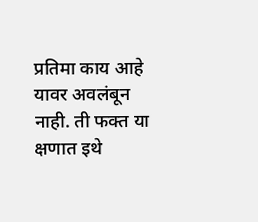प्रतिमा काय आहे यावर अवलंबून नाही. ती फक्त या क्षणात इथे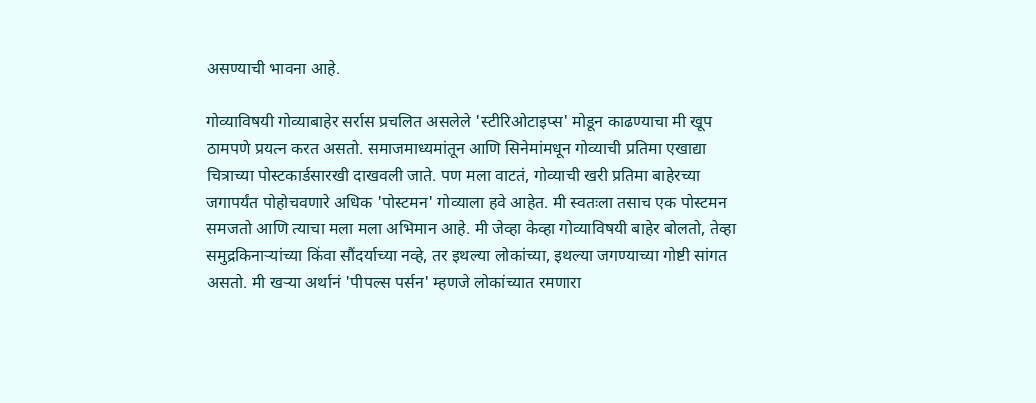असण्याची भावना आहे.

गोव्याविषयी गोव्याबाहेर सर्रास प्रचलित असलेले 'स्टीरिओटाइप्स' मोडून काढण्याचा मी खूप ठामपणे प्रयत्न करत असतो. समाजमाध्यमांतून आणि सिनेमांमधून गोव्याची प्रतिमा एखाद्या चित्राच्या पोस्टकार्डसारखी दाखवली जाते. पण मला वाटतं, गोव्याची खरी प्रतिमा बाहेरच्या जगापर्यंत पोहोचवणारे अधिक 'पोस्टमन' गोव्याला हवे आहेत. मी स्वतःला तसाच एक पोस्टमन समजतो आणि त्याचा मला मला अभिमान आहे. मी जेव्हा केव्हा गोव्याविषयी बाहेर बोलतो, तेव्हा समुद्रकिनाऱ्यांच्या किंवा सौंदर्याच्या नव्हे, तर इथल्या लोकांच्या, इथल्या जगण्याच्या गोष्टी सांगत असतो. मी खऱ्या अर्थानं 'पीपल्स पर्सन' म्हणजे लोकांच्यात रमणारा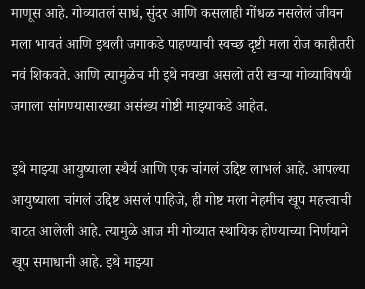माणूस आहे. गोव्यातलं साधं, सुंदर आणि कसलाही गोंधळ नसलेलं जीवन मला भावतं आणि इथली जगाकडे पाहण्याची स्वच्छ दृष्टी मला रोज काहीतरी नवं शिकवते. आणि त्यामुळेच मी इथे नवखा असलो तरी खऱ्या गोव्याविषयी जगाला सांगण्यासारख्या असंख्य गोष्टी माझ्याकडे आहेत.

इथे माझ्या आयुष्याला स्थैर्य आणि एक चांगलं उद्दिष्ट लाभलं आहे. आपल्या आयुष्याला चांगलं उद्दिष्ट असलं पाहिजे, ही गोष्ट मला नेहमीच खूप महत्त्वाची वाटत आलेली आहे. त्यामुळे आज मी गोव्यात स्थायिक होण्याच्या निर्णयाने खूप समाधानी आहे. इथे माझ्या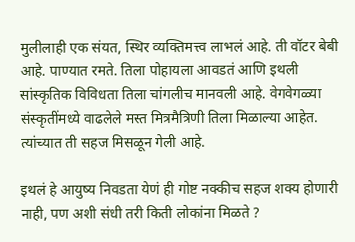मुलीलाही एक संयत, स्थिर व्यक्तिमत्त्व लाभलं आहे. ती वॉटर बेबी आहे. पाण्यात रमते. तिला पोहायला आवडतं आणि इथली सांस्कृतिक विविधता तिला चांगलीच मानवली आहे. वेगवेगळ्या संस्कृतींमध्ये वाढलेले मस्त मित्रमैत्रिणी तिला मिळाल्या आहेत. त्यांच्यात ती सहज मिसळून गेली आहे.

इथलं हे आयुष्य निवडता येणं ही गोष्ट नक्कीच सहज शक्य होणारी नाही, पण अशी संधी तरी किती लोकांना मिळते ?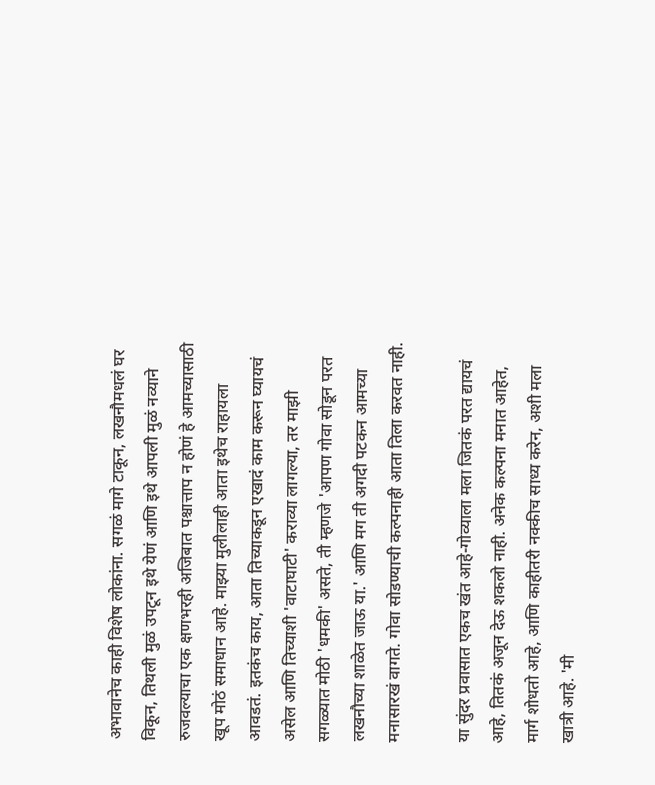अभावानेच काही विशेष लोकांना. सगळं मागे टाकून, लखनौमधलं घर विकून, तिथली मुळं उपटून इथे येणं आणि इथे आपली मुळं नव्याने रुजवल्याचा एक क्षणभरही अजिबात पश्चात्ताप न होणं हे आमच्यासाठी खूप मोठं समाधान आहे. माझ्या मुलीलाही आता इथेच राहायला आवडतं. इतकंच काय, आता तिच्याकडून एखादं काम करून घ्यायचं असेल आणि तिच्याशी 'वाटाघाटी' कराव्या लागल्या, तर माझी सगळ्यात मोठी 'धमकी' असते, ती म्हणजे 'आपण गोवा सोडून परत लखनौच्या शाळेत जाऊ या.' आणि मग ती अगदी पटकन आमच्या मनासारखं वागते. गोवा सोडण्याची कल्पनाही आता तिला करवत नाही.

या सुंदर प्रवासात एकच खंत आहे-गोव्याला मला जितकं परत द्यायचं आहे, तितकं अजून देऊ शकलो नाही. अनेक कल्पना मनात आहेत, मार्ग शोधतो आहे, आणि काहीतरी नक्कीच साध्य करेन, अशी मला खात्री आहे. 'मी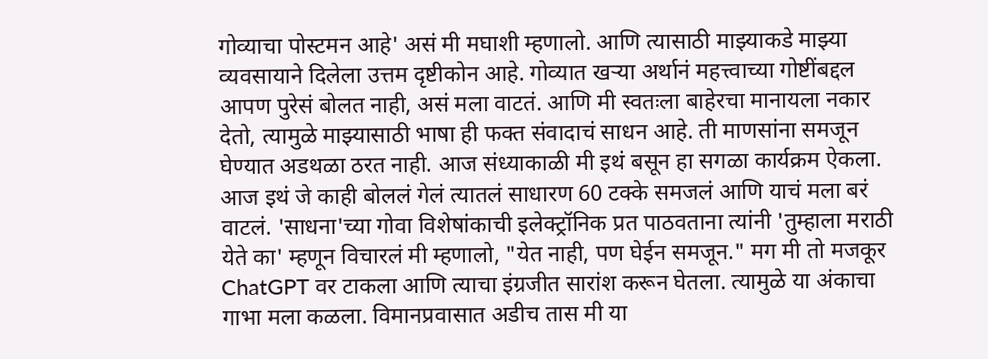गोव्याचा पोस्टमन आहे' असं मी मघाशी म्हणालो. आणि त्यासाठी माझ्याकडे माझ्या व्यवसायाने दिलेला उत्तम दृष्टीकोन आहे. गोव्यात खऱ्या अर्थानं महत्त्वाच्या गोष्टींबद्दल आपण पुरेसं बोलत नाही, असं मला वाटतं. आणि मी स्वतःला बाहेरचा मानायला नकार देतो, त्यामुळे माझ्यासाठी भाषा ही फक्त संवादाचं साधन आहे. ती माणसांना समजून घेण्यात अडथळा ठरत नाही. आज संध्याकाळी मी इथं बसून हा सगळा कार्यक्रम ऐकला. आज इथं जे काही बोललं गेलं त्यातलं साधारण 60 टक्के समजलं आणि याचं मला बरं वाटलं. 'साधना'च्या गोवा विशेषांकाची इलेक्ट्रॉनिक प्रत पाठवताना त्यांनी 'तुम्हाला मराठी येते का' म्हणून विचारलं मी म्हणालो, "येत नाही, पण घेईन समजून." मग मी तो मजकूर ChatGPT वर टाकला आणि त्याचा इंग्रजीत सारांश करून घेतला. त्यामुळे या अंकाचा गाभा मला कळला. विमानप्रवासात अडीच तास मी या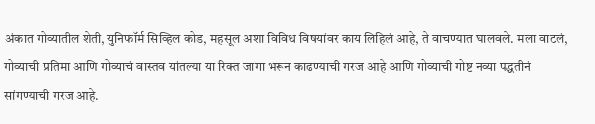अंकात गोव्यातील शेती, युनिफॉर्म सिव्हिल कोड, महसूल अशा विविध विषयांवर काय लिहिलं आहे, ते वाचण्यात घालवले. मला वाटलं, गोव्याची प्रतिमा आणि गोव्याचं वास्तव यांतल्या या रिक्त जागा भरून काढण्याची गरज आहे आणि गोव्याची गोष्ट नव्या पद्धतीनं सांगण्याची गरज आहे.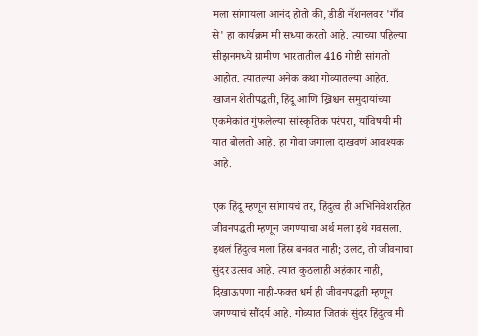मला सांगायला आनंद होतो की, डीडी नॅशनलवर 'गाँव से' हा कार्यक्रम मी सध्या करतो आहे. त्याच्या पहिल्या सीझनमध्ये ग्रामीण भारतातील 416 गोष्टी सांगतो आहोत. त्यातल्या अनेक कथा गोव्यातल्या आहेत. खाजन शेतीपद्धती, हिंदू आणि ख्रिश्चन समुदायांच्या एकमेकांत गुंफलेल्या सांस्कृतिक परंपरा, यांविषयी मी यात बोलतो आहे. हा गोवा जगाला दाखवणं आवश्यक आहे.

एक हिंदू म्हणून सांगायचं तर, हिंदुत्व ही अभिनिवेशरहित जीवनपद्धती म्हणून जगण्याचा अर्थ मला इथे गवसला. इथलं हिंदुत्व मला हिंस्र बनवत नाही; उलट, तो जीवनाचा सुंदर उत्सव आहे. त्यात कुठलाही अहंकार नाही, दिखाऊपणा नाही-फक्त धर्म ही जीवनपद्धती म्हणून जगण्याचं सौंदर्य आहे. गोव्यात जितकं सुंदर हिंदुत्व मी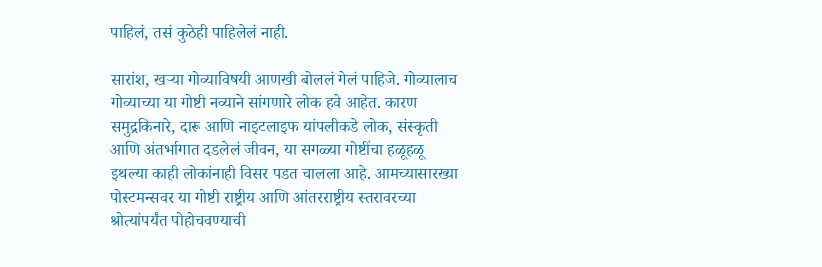पाहिलं, तसं कुठेही पाहिलेलं नाही.

सारांश, खऱ्या गोव्याविषयी आणखी बोललं गेलं पाहिजे. गोव्यालाच गोव्याच्या या गोष्टी नव्याने सांगणारे लोक हवे आहेत. कारण समुद्रकिनारे, दारू आणि नाइटलाइफ यांपलीकडे लोक, संस्कृती आणि अंतर्भागात दडलेलं जीवन, या सगळ्या गोष्टींचा हळूहळू इथल्या काही लोकांनाही विसर पडत चालला आहे. आमच्यासारख्या पोस्टमन्सवर या गोष्टी राष्ट्रीय आणि आंतरराष्ट्रीय स्तरावरच्या श्रोत्यांपर्यंत पोहोचवण्याची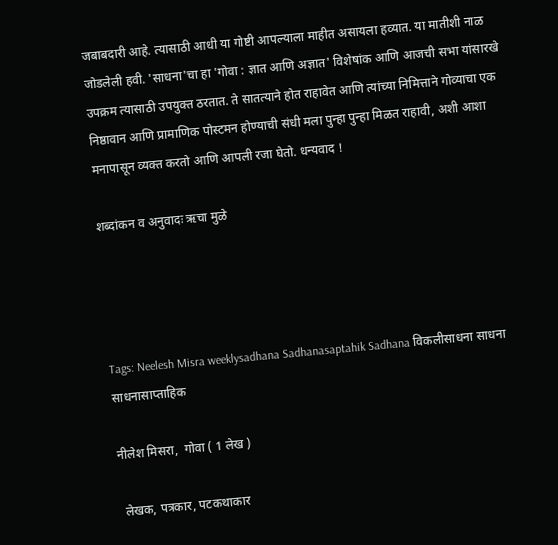जबाबदारी आहे. त्यासाठी आधी या गोष्टी आपल्याला माहीत असायला हव्यात. या मातीशी नाळ जोडलेली हवी. 'साधना'चा हा 'गोवा : ज्ञात आणि अज्ञात' विशेषांक आणि आजची सभा यांसारखे उपक्रम त्यासाठी उपयुक्त ठरतात. ते सातत्याने होत राहावेत आणि त्यांच्या निमित्ताने गोव्याचा एक निष्ठावान आणि प्रामाणिक पोस्टमन होण्याची संधी मला पुन्हा पुन्हा मिळत राहावी, अशी आशा मनापासून व्यक्त करतो आणि आपली रजा घेतो. धन्यवाद !

शब्दांकन व अनुवादः ऋचा मुळे




Tags: Neelesh Misra weeklysadhana Sadhanasaptahik Sadhana विकलीसाधना साधना साधनासाप्ताहिक

नीलेश मिसरा,  गोवा ( 1 लेख )

 लेखक, पत्रकार, पटकथाकार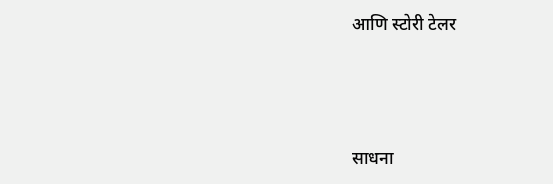आणि स्टोरी टेलर




साधना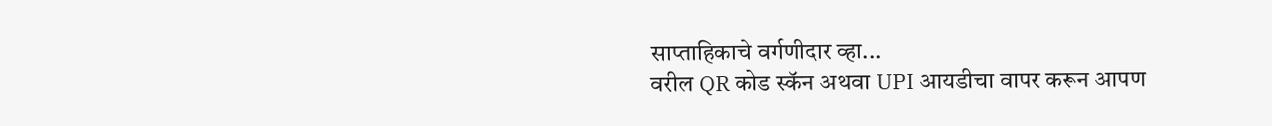साप्ताहिकाचे वर्गणीदार व्हा...
वरील QR कोड स्कॅन अथवा UPI आयडीचा वापर करून आपण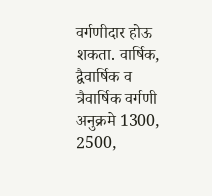वर्गणीदार होऊ शकता. वार्षिक, द्वैवार्षिक व त्रैवार्षिक वर्गणी अनुक्रमे 1300, 2500,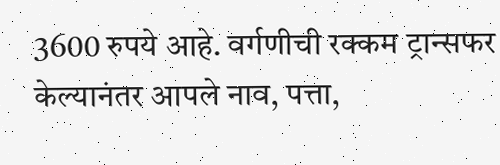3600 रुपये आहे. वर्गणीची रक्कम ट्रान्सफर केल्यानंतर आपले नाव, पत्ता,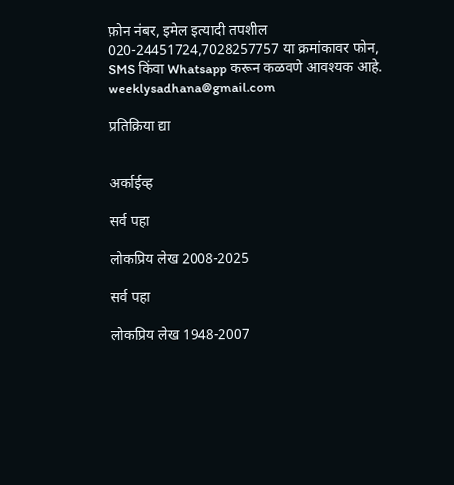फ़ोन नंबर, इमेल इत्यादी तपशील
020-24451724,7028257757 या क्रमांकावर फोन, SMS किंवा Whatsapp करून कळवणे आवश्यक आहे.
weeklysadhana@gmail.com

प्रतिक्रिया द्या


अर्काईव्ह

सर्व पहा

लोकप्रिय लेख 2008-2025

सर्व पहा

लोकप्रिय लेख 1948-2007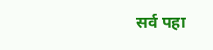सर्व पहा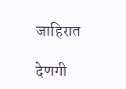जाहिरात

देणगी